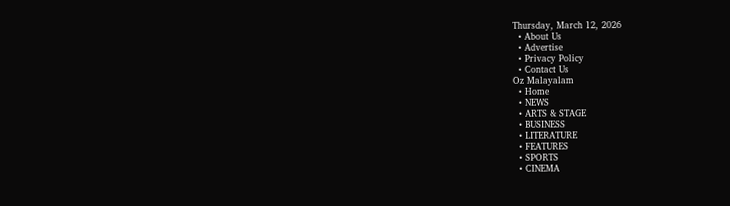Thursday, March 12, 2026
  • About Us
  • Advertise
  • Privacy Policy
  • Contact Us
Oz Malayalam
  • Home
  • NEWS
  • ARTS & STAGE
  • BUSINESS
  • LITERATURE
  • FEATURES
  • SPORTS
  • CINEMA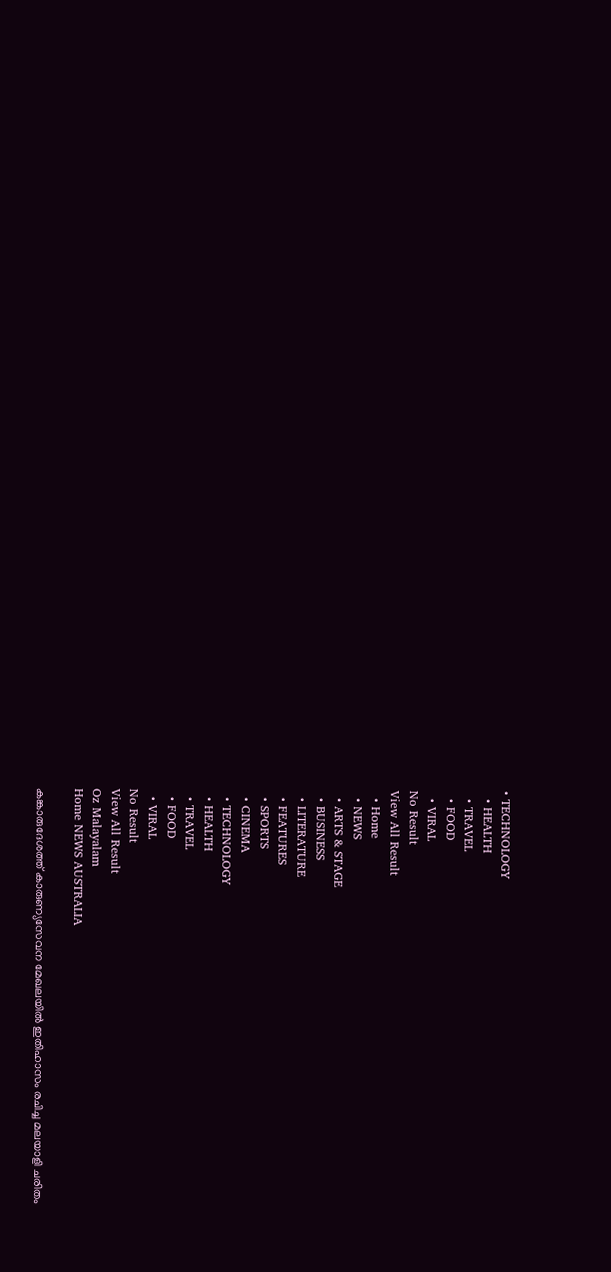• TECHNOLOGY
  • HEALTH
  • TRAVEL
  • FOOD
  • VIRAL
No Result
View All Result
  • Home
  • NEWS
  • ARTS & STAGE
  • BUSINESS
  • LITERATURE
  • FEATURES
  • SPORTS
  • CINEMA
  • TECHNOLOGY
  • HEALTH
  • TRAVEL
  • FOOD
  • VIRAL
No Result
View All Result
Oz Malayalam
Home NEWS AUSTRALIA

കങ്കാരുദേശത്ത് കാരുണ്യസേവന മേഖലയിൽ ഇതിഹാസം രചിച്ച മലയാളി ചരിതം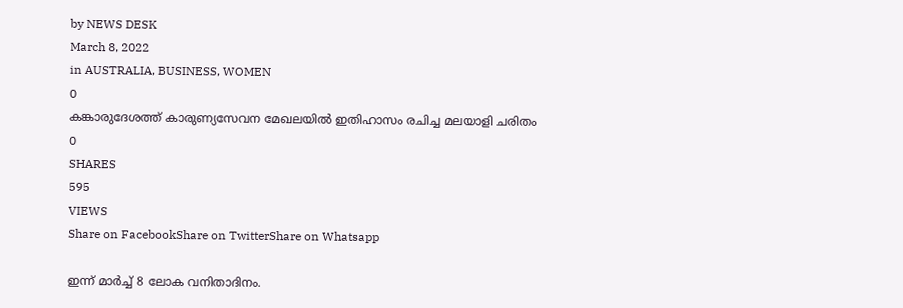by NEWS DESK
March 8, 2022
in AUSTRALIA, BUSINESS, WOMEN
0
കങ്കാരുദേശത്ത് കാരുണ്യസേവന മേഖലയിൽ ഇതിഹാസം രചിച്ച മലയാളി ചരിതം
0
SHARES
595
VIEWS
Share on FacebookShare on TwitterShare on Whatsapp

ഇന്ന് മാർച്ച്‌ 8 ലോക വനിതാദിനം.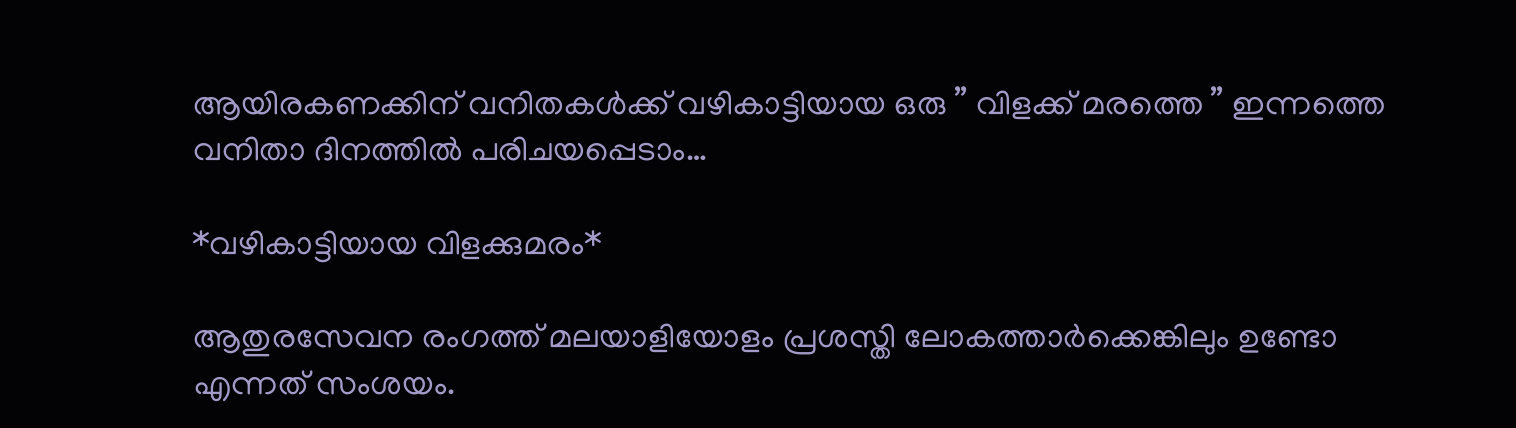ആയിരകണക്കിന് വനിതകൾക്ക് വഴികാട്ടിയായ ഒരു ” വിളക്ക് മരത്തെ ” ഇന്നത്തെ വനിതാ ദിനത്തിൽ പരിചയപ്പെടാം…

*വഴികാട്ടിയായ വിളക്കുമരം*

ആതുരസേവന രംഗത്ത് മലയാളിയോളം പ്രശസ്തി ലോകത്താർക്കെങ്കിലും ഉണ്ടോ എന്നത് സംശയം.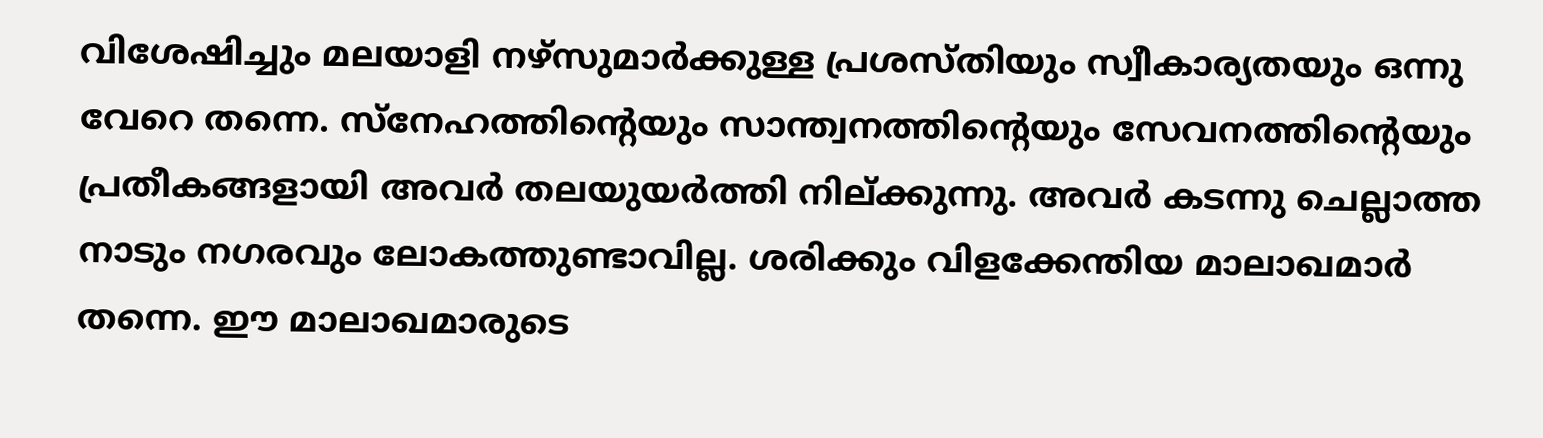വിശേഷിച്ചും മലയാളി നഴ്സുമാർക്കുള്ള പ്രശസ്തിയും സ്വീകാര്യതയും ഒന്നു വേറെ തന്നെ. സ്നേഹത്തിൻ്റെയും സാന്ത്വനത്തിൻ്റെയും സേവനത്തിൻ്റെയും പ്രതീകങ്ങളായി അവർ തലയുയർത്തി നില്ക്കുന്നു. അവർ കടന്നു ചെല്ലാത്ത നാടും നഗരവും ലോകത്തുണ്ടാവില്ല. ശരിക്കും വിളക്കേന്തിയ മാലാഖമാർ തന്നെ. ഈ മാലാഖമാരുടെ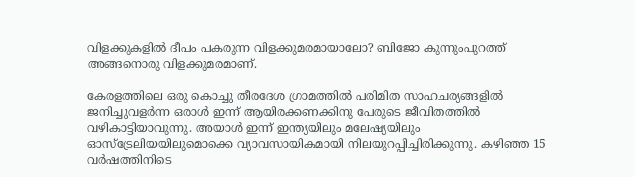വിളക്കുകളിൽ ദീപം പകരുന്ന വിളക്കുമരമായാലോ? ബിജോ കുന്നുംപുറത്ത് അങ്ങനൊരു വിളക്കുമരമാണ്.

കേരളത്തിലെ ഒരു കൊച്ചു തീരദേശ ഗ്രാമത്തിൽ പരിമിത സാഹചര്യങ്ങളിൽ ജനിച്ചുവളർന്ന ഒരാൾ ഇന്ന് ആയിരക്കണക്കിനു പേരുടെ ജീവിതത്തിൽ വഴികാട്ടിയാവുന്നു. അയാൾ ഇന്ന് ഇന്ത്യയിലും മലേഷ്യയിലും ഓസ്ട്രേലിയയിലുമൊക്കെ വ്യാവസായികമായി നിലയുറപ്പിച്ചിരിക്കുന്നു. കഴിഞ്ഞ 15 വർഷത്തിനിടെ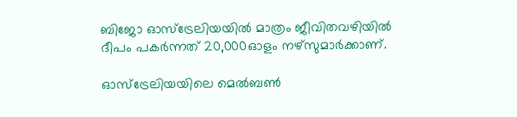ബിജോ ഓസ്ട്രേലിയയിൽ മാത്രം ജീവിതവഴിയിൽ ദീപം പകർന്നത് 20,000ഓളം നഴ്സുമാർക്കാണ്.

ഓസ്ട്രേലിയയിലെ മെൽബൺ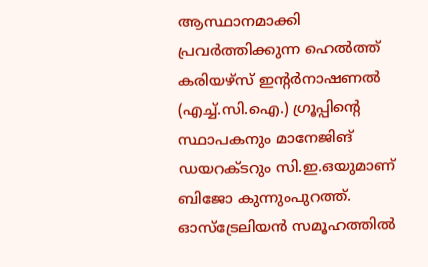ആസ്ഥാനമാക്കി പ്രവർത്തിക്കുന്ന ഹെൽത്ത് കരിയഴ്സ് ഇൻ്റർനാഷണൽ (എച്ച്.സി.ഐ.) ഗ്രൂപ്പിൻ്റെ സ്ഥാപകനും മാനേജിങ് ഡയറക്ടറും സി.ഇ.ഒയുമാണ് ബിജോ കുന്നുംപുറത്ത്. ഓസ്ട്രേലിയൻ സമൂഹത്തിൽ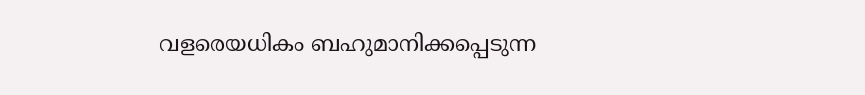വളരെയധികം ബഹുമാനിക്കപ്പെടുന്ന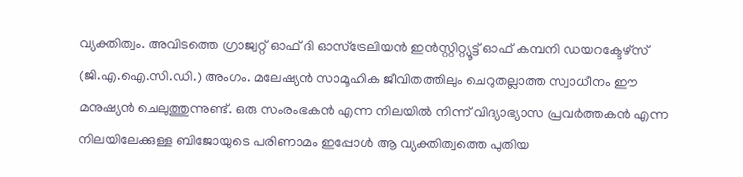വ്യക്തിത്വം. അവിടത്തെ ഗ്രാജ്വറ്റ് ഓഫ് ദി ഓസ്ട്രേലിയൻ ഇൻസ്റ്റിറ്റ്യൂട്ട് ഓഫ് കമ്പനി ഡയറക്ടേഴ്സ് (ജി.എ.ഐ.സി.ഡി.) അംഗം. മലേഷ്യൻ സാമൂഹിക ജീവിതത്തിലും ചെറുതല്ലാത്ത സ്വാധീനം ഈ മനുഷ്യൻ ചെലുത്തുന്നുണ്ട്. ഒരു സംരംഭകൻ എന്ന നിലയിൽ നിന്ന് വിദ്യാഭ്യാസ പ്രവർത്തകൻ എന്ന നിലയിലേക്കുള്ള ബിജോയുടെ പരിണാമം ഇപ്പോൾ ആ വ്യക്തിത്വത്തെ പുതിയ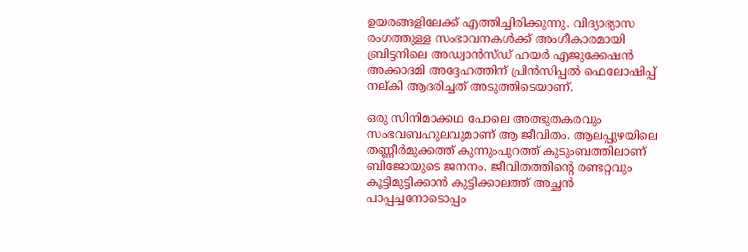ഉയരങ്ങളിലേക്ക് എത്തിച്ചിരിക്കുന്നു. വിദ്യാഭ്യാസ രംഗത്തുള്ള സംഭാവനകൾക്ക് അംഗീകാരമായി ബ്രിട്ടനിലെ അഡ്വാൻസ്ഡ് ഹയർ എജുക്കേഷൻ അക്കാദമി അദ്ദേഹത്തിന് പ്രിൻസിപ്പൽ ഫെലോഷിപ്പ് നല്കി ആദരിച്ചത് അടുത്തിടെയാണ്.

ഒരു സിനിമാക്കഥ പോലെ അത്ഭുതകരവും സംഭവബഹുലവുമാണ് ആ ജീവിതം. ആലപ്പുഴയിലെ തണ്ണീർമുക്കത്ത് കുന്നുംപുറത്ത് കുടുംബത്തിലാണ് ബിജോയുടെ ജനനം. ജീവിതത്തിൻ്റെ രണ്ടറ്റവും കൂട്ടിമുട്ടിക്കാൻ കുട്ടിക്കാലത്ത് അച്ഛൻ പാപ്പച്ചനോടൊപ്പം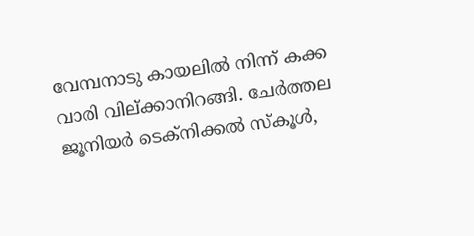വേമ്പനാടു കായലിൽ നിന്ന് കക്ക വാരി വില്ക്കാനിറങ്ങി. ചേർത്തല ജൂനിയർ ടെക്നിക്കൽ സ്കൂൾ,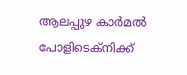ആലപ്പുഴ കാർമൽ പോളിടെക്നിക്ക്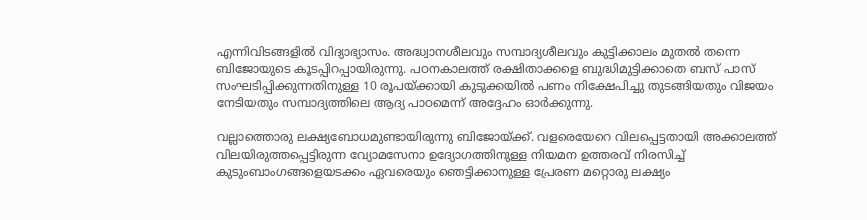എന്നിവിടങ്ങളിൽ വിദ്യാഭ്യാസം. അദ്ധ്വാനശീലവും സമ്പാദ്യശീലവും കുട്ടിക്കാലം മുതൽ തന്നെ ബിജോയുടെ കൂടപ്പിറപ്പായിരുന്നു. പഠനകാലത്ത് രക്ഷിതാക്കളെ ബുദ്ധിമുട്ടിക്കാതെ ബസ് പാസ് സംഘടിപ്പിക്കുന്നതിനുള്ള 10 രൂപയ്ക്കായി കുടുക്കയിൽ പണം നിക്ഷേപിച്ചു തുടങ്ങിയതും വിജയം നേടിയതും സമ്പാദ്യത്തിലെ ആദ്യ പാഠമെന്ന് അദ്ദേഹം ഓർക്കുന്നു.

വല്ലാത്തൊരു ലക്ഷ്യബോധമുണ്ടായിരുന്നു ബിജോയ്ക്ക്. വളരെയേറെ വിലപ്പെട്ടതായി അക്കാലത്ത് വിലയിരുത്തപ്പെട്ടിരുന്ന വ്യോമസേനാ ഉദ്യോഗത്തിനുള്ള നിയമന ഉത്തരവ് നിരസിച്ച് കുടുംബാംഗങ്ങളെയടക്കം ഏവരെയും ഞെട്ടിക്കാനുള്ള പ്രേരണ മറ്റൊരു ലക്ഷ്യം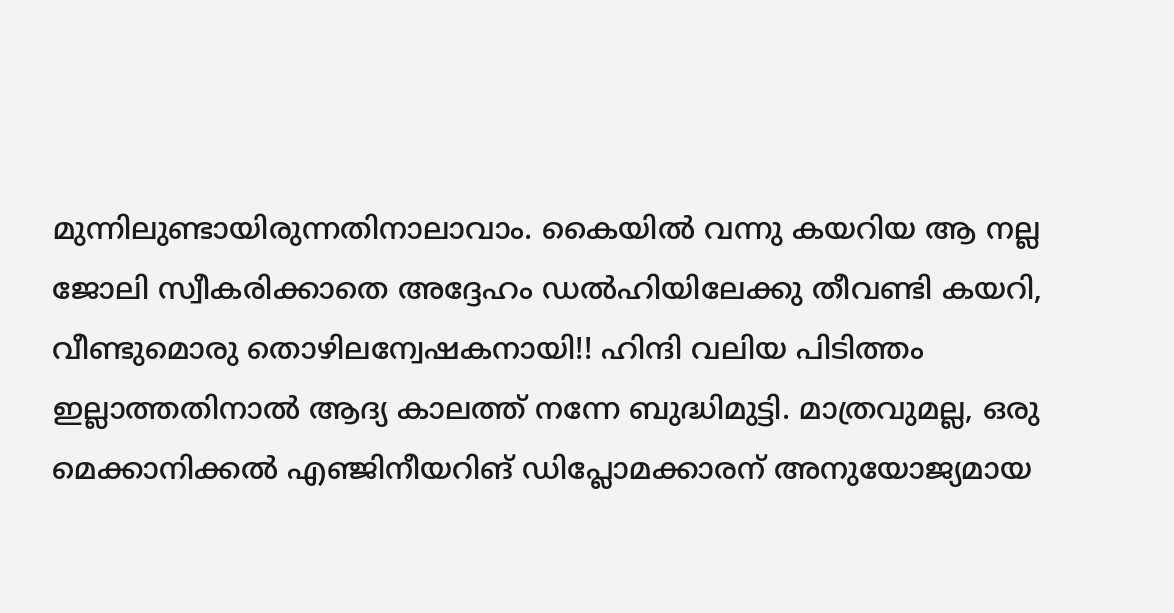മുന്നിലുണ്ടായിരുന്നതിനാലാവാം. കൈയിൽ വന്നു കയറിയ ആ നല്ല ജോലി സ്വീകരിക്കാതെ അദ്ദേഹം ഡൽഹിയിലേക്കു തീവണ്ടി കയറി, വീണ്ടുമൊരു തൊഴിലന്വേഷകനായി!! ഹിന്ദി വലിയ പിടിത്തം ഇല്ലാത്തതിനാൽ ആദ്യ കാലത്ത് നന്നേ ബുദ്ധിമുട്ടി. മാത്രവുമല്ല, ഒരു മെക്കാനിക്കൽ എഞ്ജിനീയറിങ് ഡിപ്ലോമക്കാരന് അനുയോജ്യമായ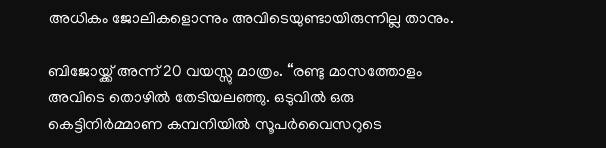അധികം ജോലികളൊന്നും അവിടെയുണ്ടായിരുന്നില്ല താനും.

ബിജോയ്ക്ക് അന്ന് 20 വയസ്സു മാത്രം. “രണ്ടു മാസത്തോളം അവിടെ തൊഴിൽ തേടിയലഞ്ഞു. ഒടുവിൽ ഒരു കെട്ടിനിർമ്മാണ കമ്പനിയിൽ സൂപർവൈസറുടെ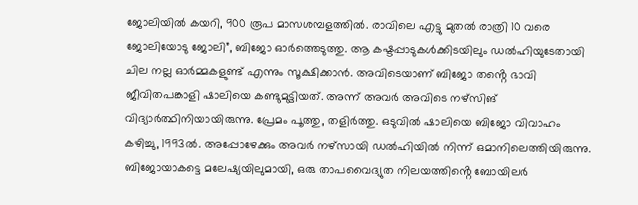ജോലിയിൽ കയറി, 900 രൂപ മാസശമ്പളത്തിൽ. രാവിലെ എട്ടു മുതൽ രാത്രി 10 വരെ ജോലിയോടു ജോലി”, ബിജോ ഓർത്തെടുത്തു. ആ കഷ്ടപ്പാടുകൾക്കിടയിലും ഡൽഹിയുടേതായി ചില നല്ല ഓർമ്മകളുണ്ട് എന്നും സൂക്ഷിക്കാൻ. അവിടെയാണ് ബിജോ തൻ്റെ ഭാവി ജീവിതപങ്കാളി ഷാലിയെ കണ്ടുമുട്ടിയത്. അന്ന് അവർ അവിടെ നഴ്സിങ് വിദ്യാർത്ഥിനിയായിരുന്നു. പ്രേമം പൂത്തു, തളിർത്തു. ഒടുവിൽ ഷാലിയെ ബിജോ വിവാഹം കഴിച്ചു, 1993ൽ. അപ്പോഴേക്കും അവർ നഴ്സായി ഡൽഹിയിൽ നിന്ന് ഒമാനിലെത്തിയിരുന്നു. ബിജോയാകട്ടെ മലേഷ്യയിലുമായി, ഒരു താപവൈദ്യുത നിലയത്തിൻ്റെ ബോയിലർ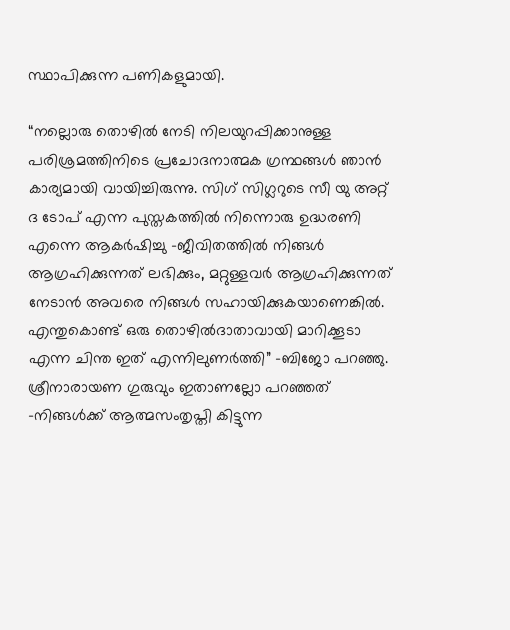സ്ഥാപിക്കുന്ന പണികളുമായി.

“നല്ലൊരു തൊഴിൽ നേടി നിലയുറപ്പിക്കാനുള്ള പരിശ്രമത്തിനിടെ പ്രചോദനാത്മക ഗ്രന്ഥങ്ങൾ ഞാൻ കാര്യമായി വായിച്ചിരുന്നു. സിഗ് സിഗ്ലറുടെ സീ യു അറ്റ് ദ ടോപ് എന്ന പുസ്തകത്തിൽ നിന്നൊരു ഉദ്ധരണി എന്നെ ആകർഷിച്ചു -ജീവിതത്തിൽ നിങ്ങൾ ആഗ്രഹിക്കുന്നത് ലഭിക്കും, മറ്റുള്ളവർ ആഗ്രഹിക്കുന്നത് നേടാൻ അവരെ നിങ്ങൾ സഹായിക്കുകയാണെങ്കിൽ. എന്തുകൊണ്ട് ഒരു തൊഴിൽദാതാവായി മാറിക്കൂടാ എന്ന ചിന്ത ഇത് എന്നിലുണർത്തി” -ബിജോ പറഞ്ഞു. ശ്രീനാരായണ ഗുരുവും ഇതാണല്ലോ പറഞ്ഞത് -നിങ്ങൾക്ക് ആത്മസംതൃപ്തി കിട്ടുന്ന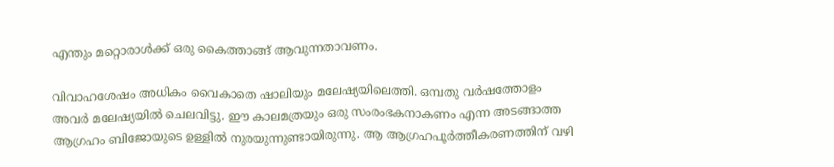എന്തും മറ്റൊരാൾക്ക് ഒരു കൈത്താങ്ങ് ആവുന്നതാവണം.

വിവാഹശേഷം അധികം വൈകാതെ ഷാലിയും മലേഷ്യയിലെത്തി. ഒമ്പതു വർഷത്തോളം അവർ മലേഷ്യയിൽ ചെലവിട്ടു. ഈ കാലമത്രയും ഒരു സംരംഭകനാകണം എന്ന അടങ്ങാത്ത ആഗ്രഹം ബിജോയുടെ ഉള്ളിൽ നുരയുന്നുണ്ടായിരുന്നു. ആ ആഗ്രഹപൂർത്തീകരണത്തിന് വഴി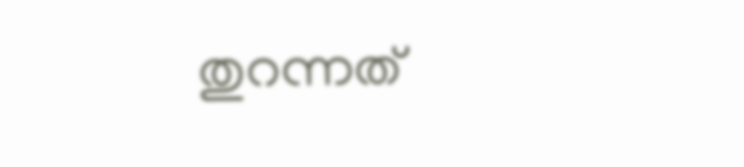തുറന്നത്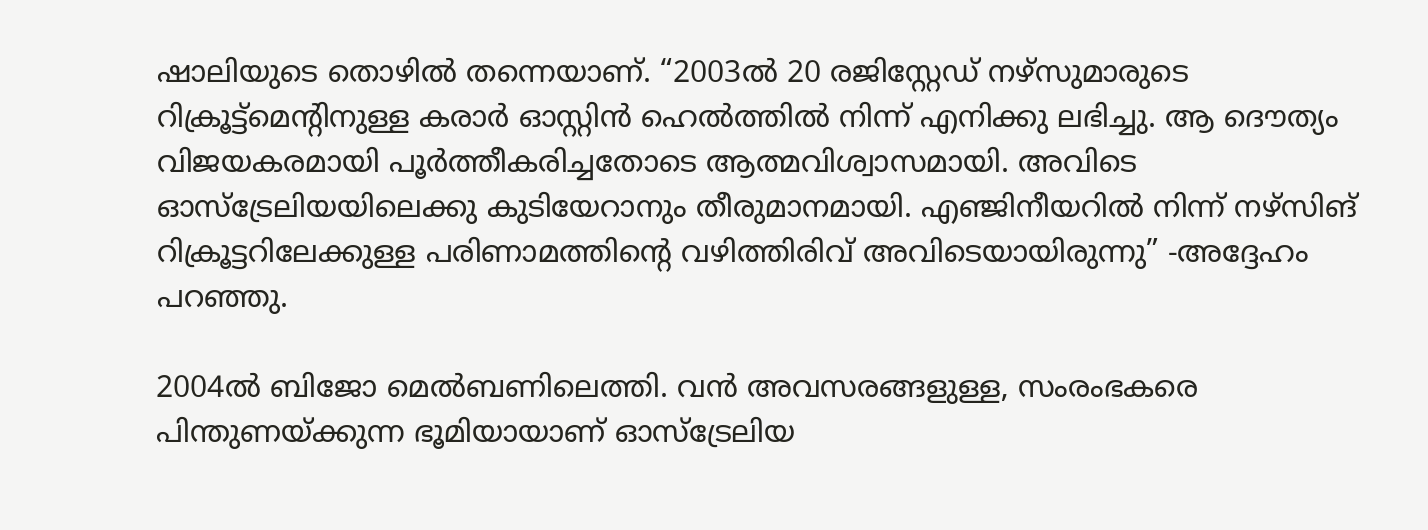ഷാലിയുടെ തൊഴിൽ തന്നെയാണ്. “2003ൽ 20 രജിസ്റ്റേഡ് നഴ്സുമാരുടെ റിക്രൂട്ട്മെൻ്റിനുള്ള കരാർ ഓസ്റ്റിൻ ഹെൽത്തിൽ നിന്ന് എനിക്കു ലഭിച്ചു. ആ ദൌത്യം വിജയകരമായി പൂർത്തീകരിച്ചതോടെ ആത്മവിശ്വാസമായി. അവിടെ ഓസ്ട്രേലിയയിലെക്കു കുടിയേറാനും തീരുമാനമായി. എഞ്ജിനീയറിൽ നിന്ന് നഴ്സിങ് റിക്രൂട്ടറിലേക്കുള്ള പരിണാമത്തിൻ്റെ വഴിത്തിരിവ് അവിടെയായിരുന്നു” -അദ്ദേഹം പറഞ്ഞു.

2004ൽ ബിജോ മെൽബണിലെത്തി. വൻ അവസരങ്ങളുള്ള, സംരംഭകരെ പിന്തുണയ്ക്കുന്ന ഭൂമിയായാണ് ഓസ്ട്രേലിയ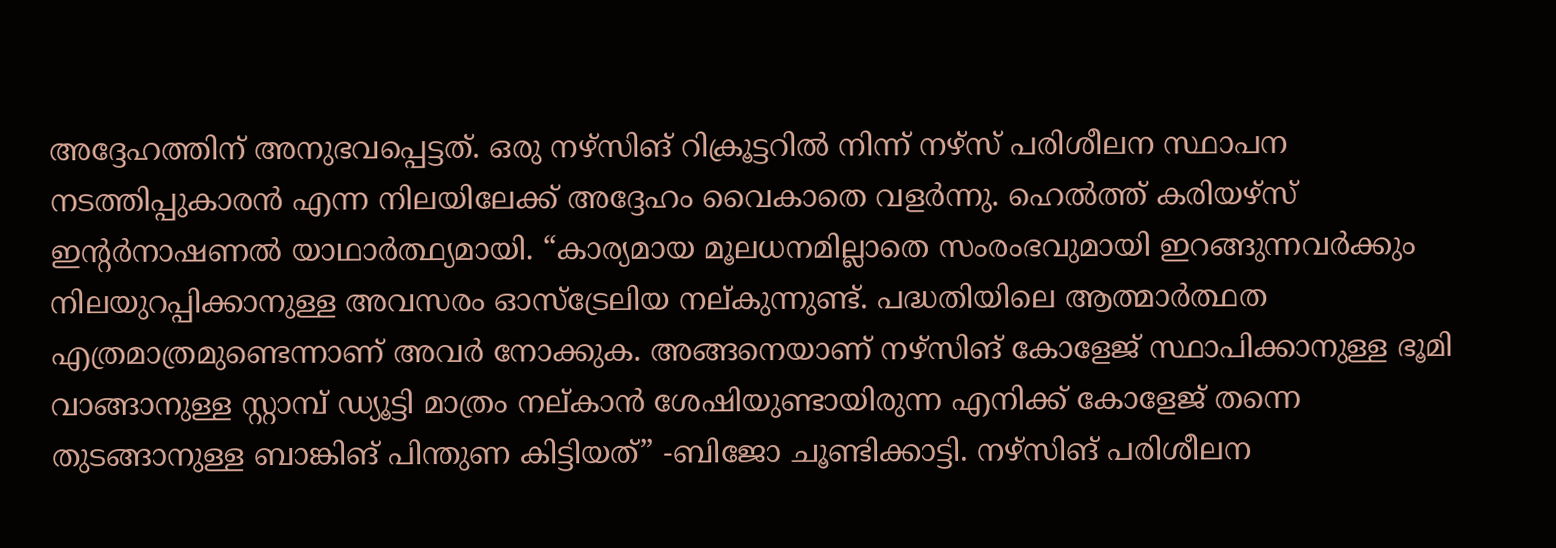അദ്ദേഹത്തിന് അനുഭവപ്പെട്ടത്. ഒരു നഴ്സിങ് റിക്രൂട്ടറിൽ നിന്ന് നഴ്സ് പരിശീലന സ്ഥാപന നടത്തിപ്പുകാരൻ എന്ന നിലയിലേക്ക് അദ്ദേഹം വൈകാതെ വളർന്നു. ഹെൽത്ത് കരിയഴ്സ് ഇൻ്റർനാഷണൽ യാഥാർത്ഥ്യമായി. “കാര്യമായ മൂലധനമില്ലാതെ സംരംഭവുമായി ഇറങ്ങുന്നവർക്കും നിലയുറപ്പിക്കാനുള്ള അവസരം ഓസ്ട്രേലിയ നല്കുന്നുണ്ട്. പദ്ധതിയിലെ ആത്മാർത്ഥത എത്രമാത്രമുണ്ടെന്നാണ് അവർ നോക്കുക. അങ്ങനെയാണ് നഴ്സിങ് കോളേജ് സ്ഥാപിക്കാനുള്ള ഭൂമി വാങ്ങാനുള്ള സ്റ്റാമ്പ് ഡ്യൂട്ടി മാത്രം നല്കാൻ ശേഷിയുണ്ടായിരുന്ന എനിക്ക് കോളേജ് തന്നെ തുടങ്ങാനുള്ള ബാങ്കിങ് പിന്തുണ കിട്ടിയത്” -ബിജോ ചൂണ്ടിക്കാട്ടി. നഴ്സിങ് പരിശീലന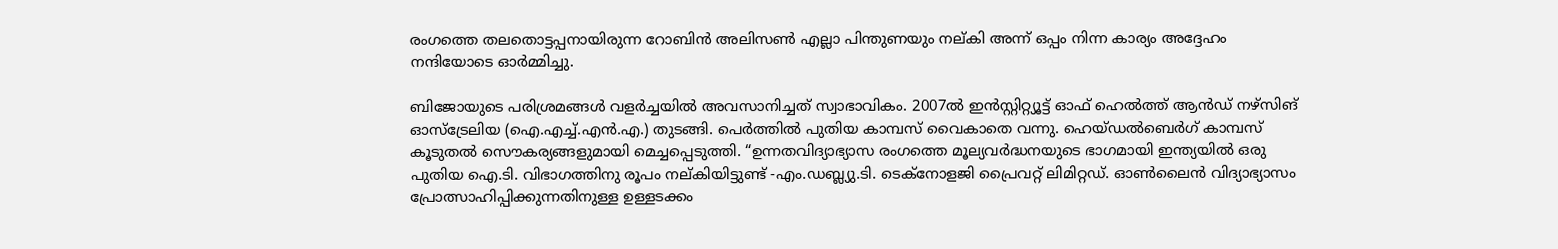രംഗത്തെ തലതൊട്ടപ്പനായിരുന്ന റോബിൻ അലിസൺ എല്ലാ പിന്തുണയും നല്കി അന്ന് ഒപ്പം നിന്ന കാര്യം അദ്ദേഹം നന്ദിയോടെ ഓർമ്മിച്ചു.

ബിജോയുടെ പരിശ്രമങ്ങൾ വളർച്ചയിൽ അവസാനിച്ചത് സ്വാഭാവികം. 2007ൽ ഇൻസ്റ്റിറ്റ്യൂട്ട് ഓഫ് ഹെൽത്ത് ആൻഡ് നഴ്സിങ് ഓസ്ട്രേലിയ (ഐ.എച്ച്.എൻ.എ.) തുടങ്ങി. പെർത്തിൽ പുതിയ കാമ്പസ് വൈകാതെ വന്നു. ഹെയ്ഡൽബെർഗ് കാമ്പസ് കൂടുതൽ സൌകര്യങ്ങളുമായി മെച്ചപ്പെടുത്തി. “ഉന്നതവിദ്യാഭ്യാസ രംഗത്തെ മൂല്യവർദ്ധനയുടെ ഭാഗമായി ഇന്ത്യയിൽ ഒരു പുതിയ ഐ.ടി. വിഭാഗത്തിനു രൂപം നല്കിയിട്ടുണ്ട് -എം.ഡബ്ല്യു.ടി. ടെക്നോളജി പ്രൈവറ്റ് ലിമിറ്റഡ്. ഓൺലൈൻ വിദ്യാഭ്യാസം പ്രോത്സാഹിപ്പിക്കുന്നതിനുള്ള ഉള്ളടക്കം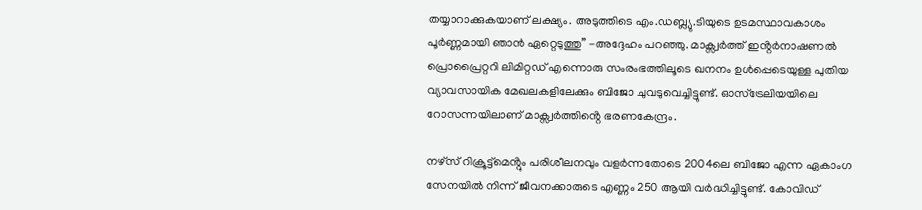തയ്യാറാക്കുകയാണ് ലക്ഷ്യം. അടുത്തിടെ എം.ഡബ്ല്യു.ടിയുടെ ഉടമസ്ഥാവകാശം പൂർണ്ണമായി ഞാൻ ഏറ്റെടുത്തു” -അദ്ദേഹം പറഞ്ഞു. മാക്സ്വർത്ത് ഇൻ്റർനാഷണൽ പ്രൊപ്രൈറ്ററി ലിമിറ്റഡ് എന്നൊരു സംരംഭത്തിലൂടെ ഖനനം ഉൾപ്പെടെയുള്ള പുതിയ വ്യാവസായിക മേഖലകളിലേക്കും ബിജോ ചുവടുവെച്ചിട്ടുണ്ട്. ഓസ്ട്രേലിയയിലെ റോസന്നയിലാണ് മാക്സ്വർത്തിൻ്റെ ഭരണകേന്ദ്രം.

നഴ്സ് റിക്രൂട്ട്മെൻ്റും പരിശീലനവും വളർന്നതോടെ 2004ലെ ബിജോ എന്ന ഏകാംഗ സേനയിൽ നിന്ന് ജീവനക്കാരുടെ എണ്ണം 250 ആയി വർദ്ധിച്ചിട്ടുണ്ട്. കോവിഡ്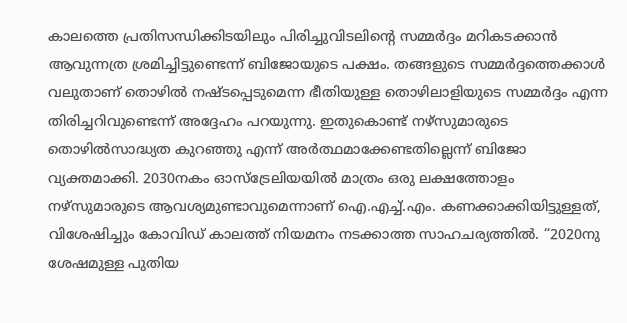കാലത്തെ പ്രതിസന്ധിക്കിടയിലും പിരിച്ചുവിടലിൻ്റെ സമ്മർദ്ദം മറികടക്കാൻ ആവുന്നത്ര ശ്രമിച്ചിട്ടുണ്ടെന്ന് ബിജോയുടെ പക്ഷം. തങ്ങളുടെ സമ്മർദ്ദത്തെക്കാൾ വലുതാണ് തൊഴിൽ നഷ്ടപ്പെടുമെന്ന ഭീതിയുള്ള തൊഴിലാളിയുടെ സമ്മർദ്ദം എന്ന തിരിച്ചറിവുണ്ടെന്ന് അദ്ദേഹം പറയുന്നു. ഇതുകൊണ്ട് നഴ്സുമാരുടെ തൊഴിൽസാദ്ധ്യത കുറഞ്ഞു എന്ന് അർത്ഥമാക്കേണ്ടതില്ലെന്ന് ബിജോ വ്യക്തമാക്കി. 2030നകം ഓസ്ട്രേലിയയിൽ മാത്രം ഒരു ലക്ഷത്തോളം നഴ്സുമാരുടെ ആവശ്യമുണ്ടാവുമെന്നാണ് ഐ.എച്ച്.എം. കണക്കാക്കിയിട്ടുള്ളത്, വിശേഷിച്ചും കോവിഡ് കാലത്ത് നിയമനം നടക്കാത്ത സാഹചര്യത്തിൽ. “2020നു ശേഷമുള്ള പുതിയ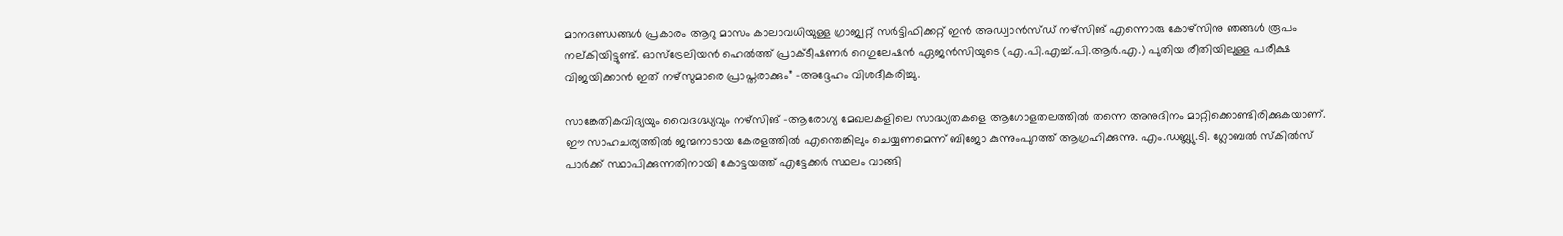മാനദണ്ഡങ്ങൾ പ്രകാരം ആറു മാസം കാലാവധിയുള്ള ഗ്രാജ്വറ്റ് സർട്ടിഫിക്കറ്റ് ഇൻ അഡ്വാൻസ്ഡ് നഴ്സിങ് എന്നൊരു കോഴ്സിനു ഞങ്ങൾ രൂപം നല്കിയിട്ടുണ്ട്. ഓസ്ട്രേലിയൻ ഹെൽത്ത് പ്രാക്ടീഷണർ റെഗുലേഷൻ ഏജൻസിയുടെ (എ.പി.എച്ച്.പി.ആർ.എ.) പുതിയ രീതിയിലുള്ള പരീക്ഷ വിജയിക്കാൻ ഇത് നഴ്സുമാരെ പ്രാപ്തരാക്കും” -അദ്ദേഹം വിശദീകരിച്ചു.

സാങ്കേതികവിദ്യയും വൈദഗ്ദ്ധ്യവും നഴ്സിങ് -ആരോഗ്യ മേഖലകളിലെ സാദ്ധ്യതകളെ ആഗോളതലത്തിൽ തന്നെ അനുദിനം മാറ്റിക്കൊണ്ടിരിക്കുകയാണ്. ഈ സാഹചര്യത്തിൽ ജന്മനാടായ കേരളത്തിൽ എന്തെങ്കിലും ചെയ്യണമെന്ന് ബിജോ കുന്നുംപുറത്ത് ആഗ്രഹിക്കുന്നു. എം.ഡബ്ല്യു.ടി. ഗ്ലോബൽ സ്കിൽസ് പാർക്ക് സ്ഥാപിക്കുന്നതിനായി കോട്ടയത്ത് എട്ടേക്കർ സ്ഥലം വാങ്ങി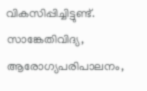വികസിപ്പിച്ചിട്ടുണ്ട്. സാങ്കേതിവിദ്യ, ആരോഗ്യപരിപാലനം,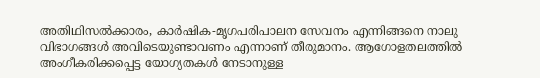അതിഥിസൽക്കാരം, കാർഷിക-മൃഗപരിപാലന സേവനം എന്നിങ്ങനെ നാലു വിഭാഗങ്ങൾ അവിടെയുണ്ടാവണം എന്നാണ് തീരുമാനം. ആഗോളതലത്തിൽ അംഗീകരിക്കപ്പെട്ട യോഗ്യതകൾ നേടാനുള്ള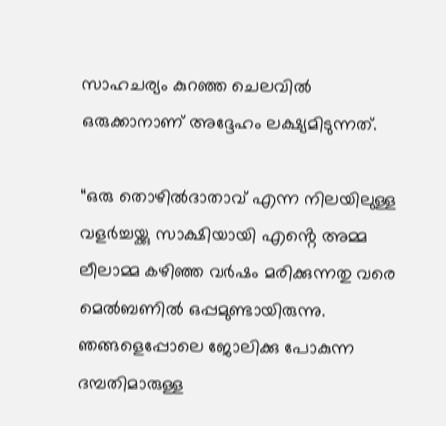സാഹചര്യം കുറഞ്ഞ ചെലവിൽ ഒരുക്കാനാണ് അദ്ദേഹം ലക്ഷ്യമിടുന്നത്.

“ഒരു തൊഴിൽദാതാവ് എന്ന നിലയിലുള്ള വളർച്ചയ്ക്കു സാക്ഷിയായി എൻ്റെ അമ്മ ലീലാമ്മ കഴിഞ്ഞ വർഷം മരിക്കുന്നതു വരെ മെൽബണിൽ ഒപ്പമുണ്ടായിരുന്നു. ഞങ്ങളെപ്പോലെ ജോലിക്കു പോകുന്ന ദമ്പതിമാരുള്ള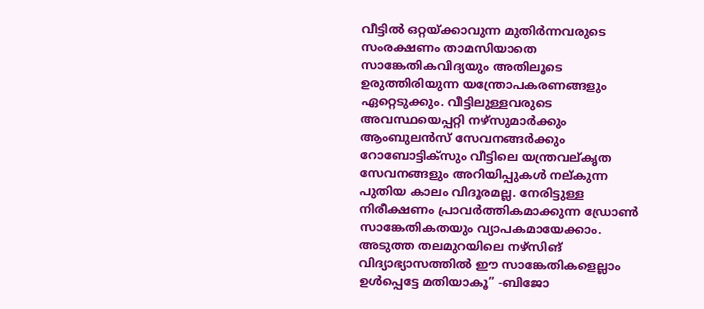വീട്ടിൽ ഒറ്റയ്ക്കാവുന്ന മുതിർന്നവരുടെ സംരക്ഷണം താമസിയാതെ സാങ്കേതികവിദ്യയും അതിലൂടെ ഉരുത്തിരിയുന്ന യന്ത്രോപകരണങ്ങളും ഏറ്റെടുക്കും. വീട്ടിലുള്ളവരുടെ അവസ്ഥയെപ്പറ്റി നഴ്സുമാർക്കും ആംബുലൻസ് സേവനങ്ങർക്കും റോബോട്ടിക്സും വീട്ടിലെ യന്ത്രവല്കൃത സേവനങ്ങളും അറിയിപ്പുകൾ നല്കുന്ന പുതിയ കാലം വിദൂരമല്ല. നേരിട്ടുള്ള നിരീക്ഷണം പ്രാവർത്തികമാക്കുന്ന ഡ്രോൺ സാങ്കേതികതയും വ്യാപകമായേക്കാം. അടുത്ത തലമുറയിലെ നഴ്സിങ് വിദ്യാഭ്യാസത്തിൽ ഈ സാങ്കേതികളെല്ലാം ഉൾപ്പെട്ടേ മതിയാകൂ” -ബിജോ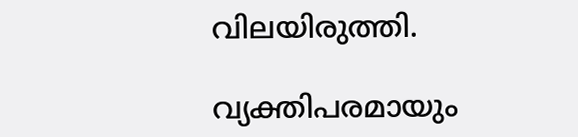വിലയിരുത്തി.

വ്യക്തിപരമായും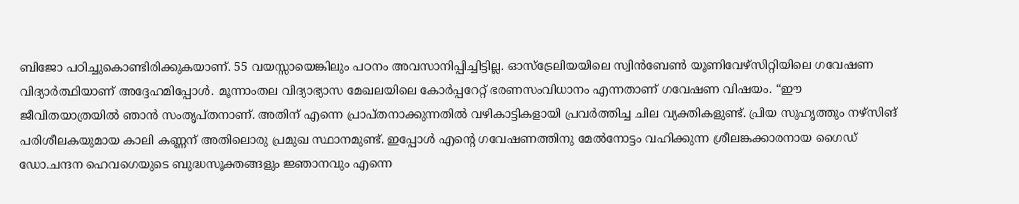ബിജോ പഠിച്ചുകൊണ്ടിരിക്കുകയാണ്. 55 വയസ്സായെങ്കിലും പഠനം അവസാനിപ്പിച്ചിട്ടില്ല. ഓസ്ട്രേലിയയിലെ സ്വിൻബേൺ യൂണിവേഴ്സിറ്റിയിലെ ഗവേഷണ വിദ്യാർത്ഥിയാണ് അദ്ദേഹമിപ്പോൾ. മൂന്നാംതല വിദ്യാഭ്യാസ മേഖലയിലെ കോർപ്പറേറ്റ് ഭരണസംവിധാനം എന്നതാണ് ഗവേഷണ വിഷയം. “ഈ ജീവിതയാത്രയിൽ ഞാൻ സംതൃപ്തനാണ്. അതിന് എന്നെ പ്രാപ്തനാക്കുന്നതിൽ വഴികാട്ടികളായി പ്രവർത്തിച്ച ചില വ്യക്തികളുണ്ട്. പ്രിയ സുഹൃത്തും നഴ്സിങ് പരിശീലകയുമായ കാലി കണ്ണന് അതിലൊരു പ്രമുഖ സ്ഥാനമുണ്ട്. ഇപ്പോൾ എൻ്റെ ഗവേഷണത്തിനു മേൽനോട്ടം വഹിക്കുന്ന ശ്രീലങ്കക്കാരനായ ഗൈഡ് ഡോ.ചന്ദന ഹെവഗെയുടെ ബുദ്ധസൂക്തങ്ങളും ജ്ഞാനവും എന്നെ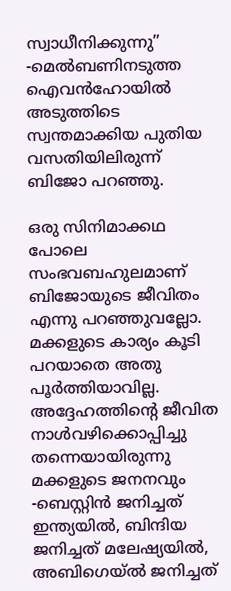സ്വാധീനിക്കുന്നു” -മെൽബണിനടുത്ത ഐവൻഹോയിൽ അടുത്തിടെ സ്വന്തമാക്കിയ പുതിയ വസതിയിലിരുന്ന് ബിജോ പറഞ്ഞു.

ഒരു സിനിമാക്കഥ പോലെ സംഭവബഹുലമാണ് ബിജോയുടെ ജീവിതം എന്നു പറഞ്ഞുവല്ലോ. മക്കളുടെ കാര്യം കൂടി പറയാതെ അതു പൂർത്തിയാവില്ല. അദ്ദേഹത്തിൻ്റെ ജീവിത നാൾവഴിക്കൊപ്പിച്ചു തന്നെയായിരുന്നു മക്കളുടെ ജനനവും -ബെസ്റ്റിൻ ജനിച്ചത് ഇന്ത്യയിൽ, ബിന്ദിയ ജനിച്ചത് മലേഷ്യയിൽ, അബിഗെയ്ൽ ജനിച്ചത്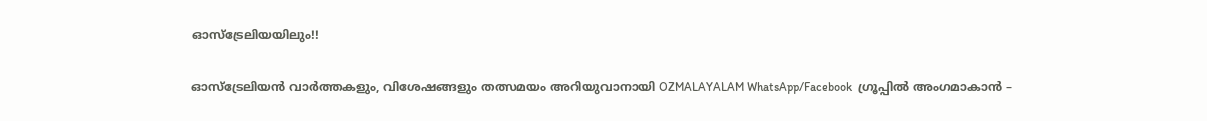ഓസ്ട്രേലിയയിലും!!

ഓസ്‌ട്രേലിയൻ വാർത്തകളും, വിശേഷങ്ങളും തത്സമയം അറിയുവാനായി OZMALAYALAM WhatsApp/Facebook  ഗ്രൂപ്പിൽ അംഗമാകാൻ –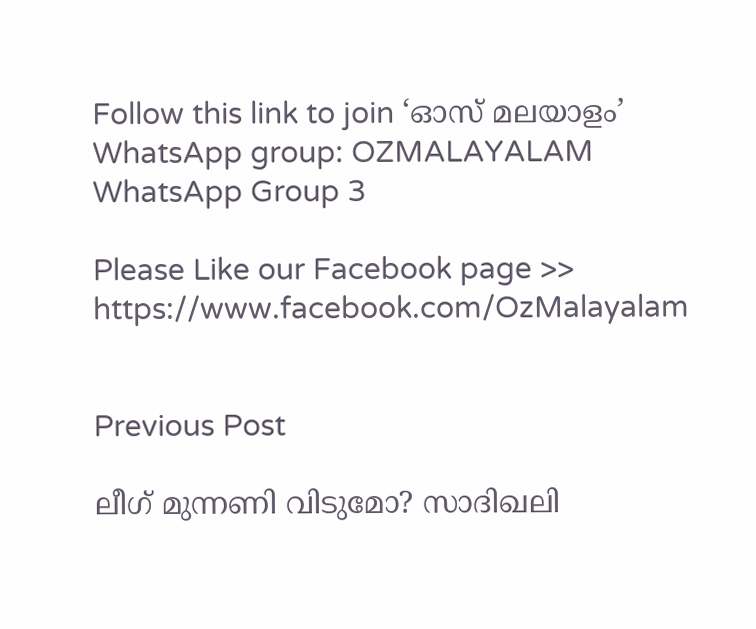Follow this link to join ‘ഓസ്‌ മലയാളം’  WhatsApp group: OZMALAYALAM WhatsApp Group 3

Please Like our Facebook page >> https://www.facebook.com/OzMalayalam


Previous Post

ലീഗ് മുന്നണി വിടുമോ? സാദിഖലി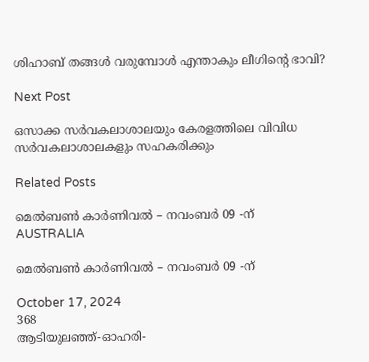ശിഹാബ് തങ്ങൾ വരുമ്പോൾ എന്താകും ലീഗിന്റെ ഭാവി?

Next Post

ഒസാക്ക സര്‍വകലാശാലയും കേരളത്തിലെ വിവിധ സര്‍വകലാശാലകളും സഹകരിക്കും

Related Posts

മെൽബൺ കാർണിവൽ – നവംബർ 09 -ന്
AUSTRALIA

മെൽബൺ കാർണിവൽ – നവംബർ 09 -ന്

October 17, 2024
368
ആടിയുലഞ്ഞ്-ഓഹരി-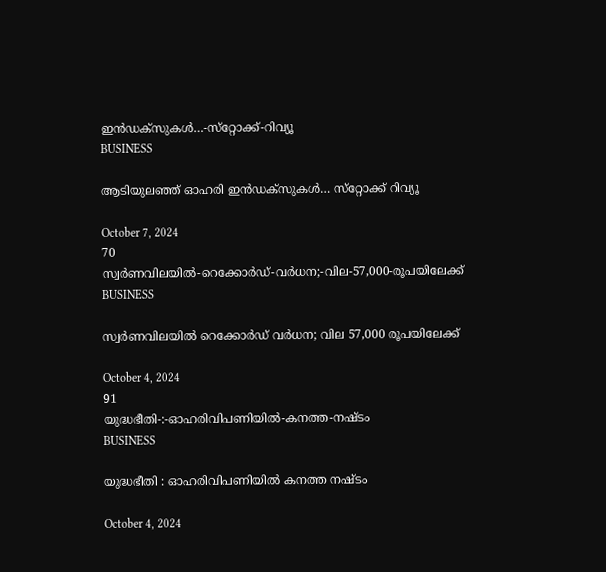ഇൻഡക്സുകൾ…-സ്‌റ്റോക്ക്‌-റിവ്യൂ
BUSINESS

ആടിയുലഞ്ഞ് ഓഹരി ഇൻഡക്സുകൾ… സ്‌റ്റോക്ക്‌ റിവ്യൂ

October 7, 2024
70
സ്വർണവിലയിൽ-റെക്കോർഡ്-വർധന;-വില-57,000-രൂപയിലേക്ക്
BUSINESS

സ്വർണവിലയിൽ റെക്കോർഡ് വർധന; വില 57,000 രൂപയിലേക്ക്

October 4, 2024
91
യുദ്ധഭീതി-:-ഓഹരിവിപണിയില്‍-കനത്ത-നഷ്ടം
BUSINESS

യുദ്ധഭീതി : ഓഹരിവിപണിയില്‍ കനത്ത നഷ്ടം

October 4, 2024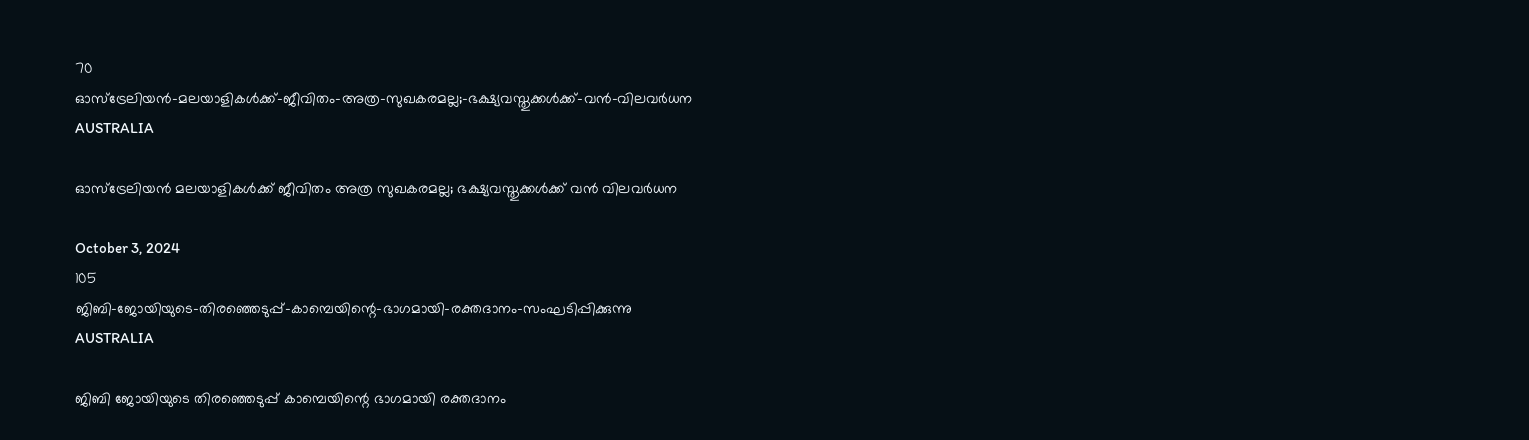70
ഓസ്‌ട്രേലിയന്‍-മലയാളികള്‍ക്ക്-ജീവിതം-അത്ര-സുഖകരമല്ല;-ഭക്ഷ്യവസ്തുക്കള്‍ക്ക്-വന്‍-വിലവര്‍ധന
AUSTRALIA

ഓസ്‌ട്രേലിയന്‍ മലയാളികള്‍ക്ക് ജീവിതം അത്ര സുഖകരമല്ല; ഭക്ഷ്യവസ്തുക്കള്‍ക്ക് വന്‍ വിലവര്‍ധന

October 3, 2024
105
ജിബി-ജോയിയുടെ-തിരഞ്ഞെടുപ്പ്-കാമ്പെയിന്റെ-ഭാഗമായി-രക്തദാനം-സംഘടിപ്പിക്കുന്നു
AUSTRALIA

ജിബി ജോയിയുടെ തിരഞ്ഞെടുപ്പ് കാമ്പെയിന്റെ ഭാഗമായി രക്തദാനം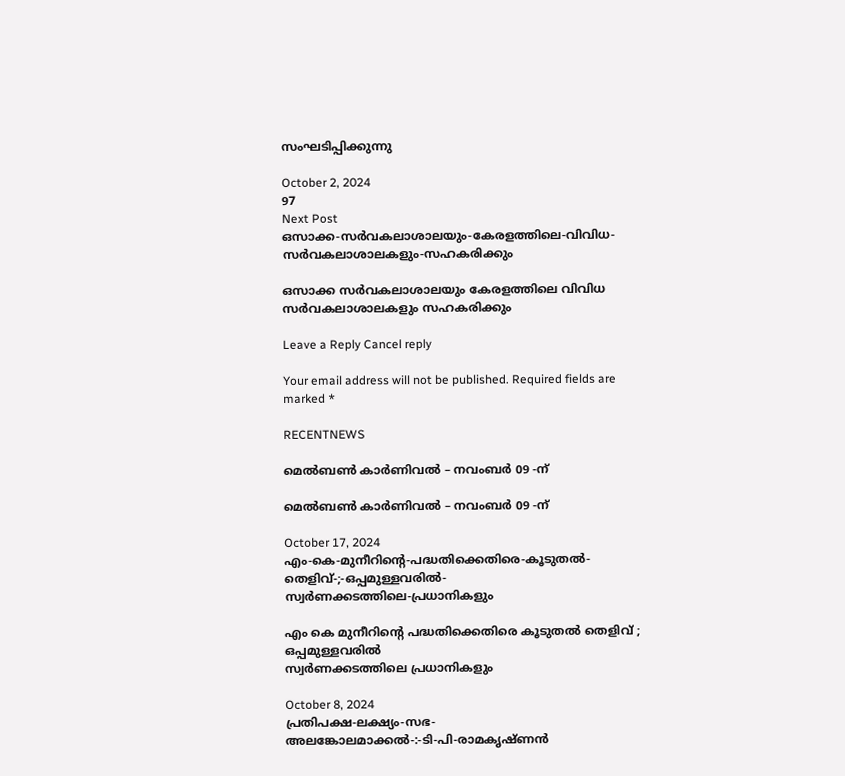സംഘടിപ്പിക്കുന്നു

October 2, 2024
97
Next Post
ഒസാക്ക-സര്‍വകലാശാലയും-കേരളത്തിലെ-വിവിധ-സര്‍വകലാശാലകളും-സഹകരിക്കും

ഒസാക്ക സര്‍വകലാശാലയും കേരളത്തിലെ വിവിധ സര്‍വകലാശാലകളും സഹകരിക്കും

Leave a Reply Cancel reply

Your email address will not be published. Required fields are marked *

RECENTNEWS

മെൽബൺ കാർണിവൽ – നവംബർ 09 -ന്

മെൽബൺ കാർണിവൽ – നവംബർ 09 -ന്

October 17, 2024
എം-കെ-മുനീറിന്റെ-പദ്ധതിക്കെതിരെ-കൂടുതൽ-തെളിവ്‌-;-ഒപ്പമുള്ളവരിൽ-
സ്വർണക്കടത്തിലെ-പ്രധാനികളും

എം കെ മുനീറിന്റെ പദ്ധതിക്കെതിരെ കൂടുതൽ തെളിവ്‌ ; ഒപ്പമുള്ളവരിൽ
സ്വർണക്കടത്തിലെ പ്രധാനികളും

October 8, 2024
പ്രതിപക്ഷ-ലക്ഷ്യം-സഭ-
അലങ്കോലമാക്കൽ-:-ടി-പി-രാമകൃഷ്‌ണൻ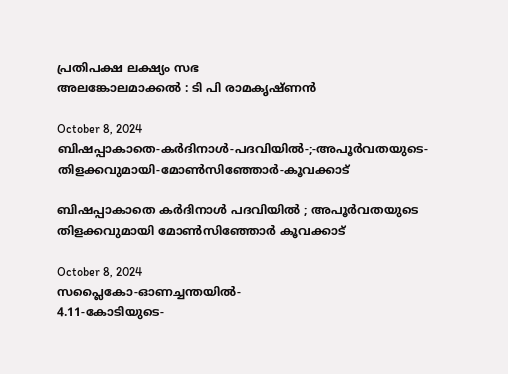പ്രതിപക്ഷ ലക്ഷ്യം സഭ
അലങ്കോലമാക്കൽ : ടി പി രാമകൃഷ്‌ണൻ

October 8, 2024
ബിഷപ്പാകാതെ-കർദിനാൾ-പദവിയിൽ-;-അപൂർവതയുടെ-തിളക്കവുമായി-മോൺസിഞ്ഞോർ-കൂവക്കാട്‌

ബിഷപ്പാകാതെ കർദിനാൾ പദവിയിൽ ; അപൂർവതയുടെ തിളക്കവുമായി മോൺസിഞ്ഞോർ കൂവക്കാട്‌

October 8, 2024
സപ്ലൈകോ-ഓണച്ചന്തയിൽ-
4.11-കോടിയുടെ-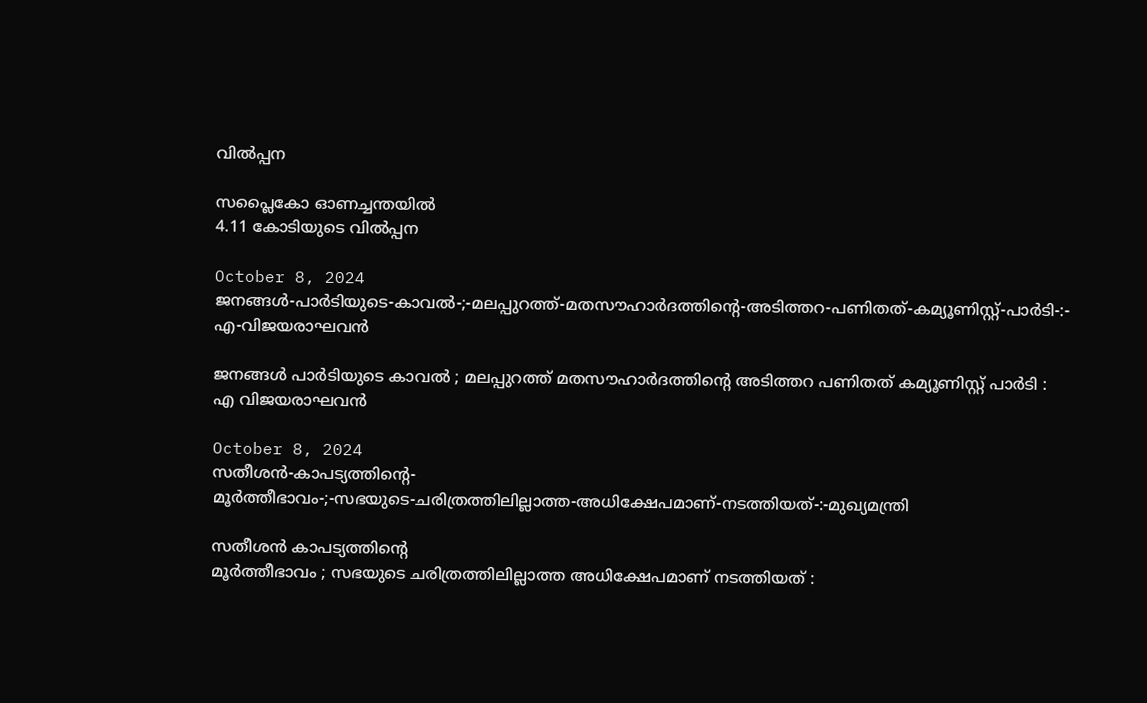വിൽപ്പന

സപ്ലൈകോ ഓണച്ചന്തയിൽ
4.11 കോടിയുടെ വിൽപ്പന

October 8, 2024
ജനങ്ങൾ-പാർടിയുടെ-കാവൽ-;-മലപ്പുറത്ത്-മതസൗഹാർദത്തിന്റെ-അടിത്തറ-പണിതത്-കമ്യൂണിസ്റ്റ്-പാർടി-:-
എ-വിജയരാഘവൻ

ജനങ്ങൾ പാർടിയുടെ കാവൽ ; മലപ്പുറത്ത് മതസൗഹാർദത്തിന്റെ അടിത്തറ പണിതത് കമ്യൂണിസ്റ്റ് പാർടി :
എ വിജയരാഘവൻ

October 8, 2024
സതീശൻ-കാപട്യത്തിന്റെ-
മൂർത്തീഭാവം-;-സഭയുടെ-ചരിത്രത്തിലില്ലാത്ത-അധിക്ഷേപമാണ്‌-നടത്തിയത്‌-:-മുഖ്യമന്ത്രി

സതീശൻ കാപട്യത്തിന്റെ
മൂർത്തീഭാവം ; സഭയുടെ ചരിത്രത്തിലില്ലാത്ത അധിക്ഷേപമാണ്‌ നടത്തിയത്‌ :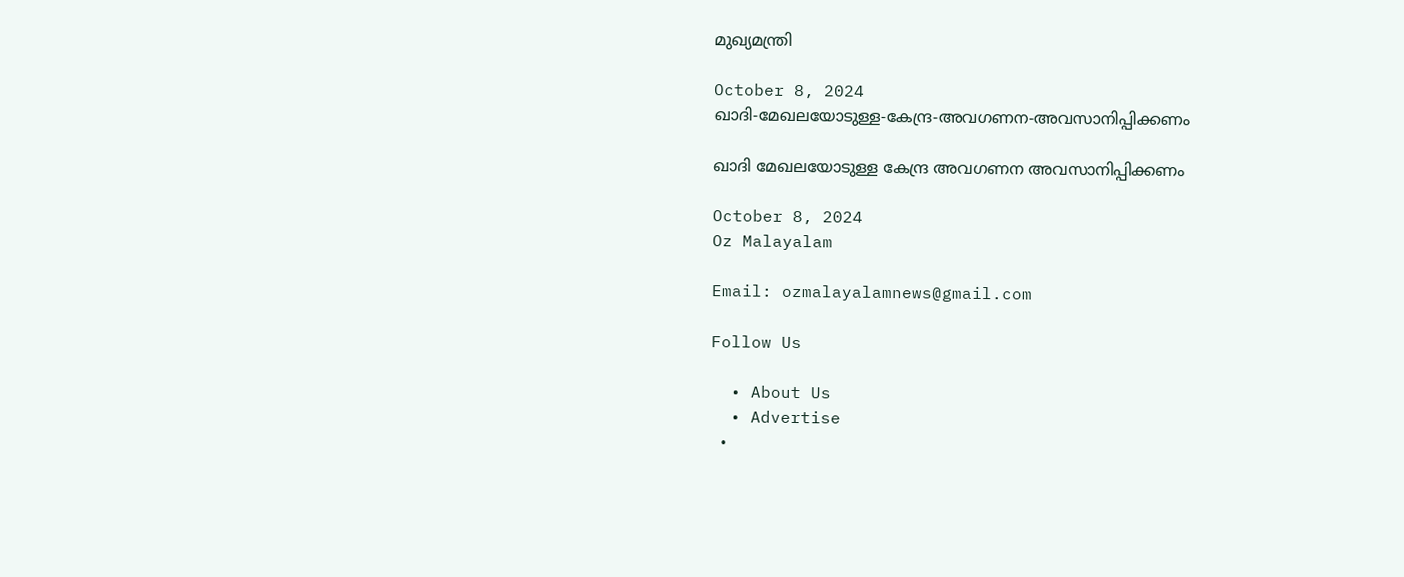മുഖ്യമന്ത്രി

October 8, 2024
ഖാദി-മേഖലയോടുള്ള-കേന്ദ്ര-അവഗണന-അവസാനിപ്പിക്കണം

ഖാദി മേഖലയോടുള്ള കേന്ദ്ര അവഗണന അവസാനിപ്പിക്കണം

October 8, 2024
Oz Malayalam

Email: ozmalayalamnews@gmail.com

Follow Us

  • About Us
  • Advertise
  •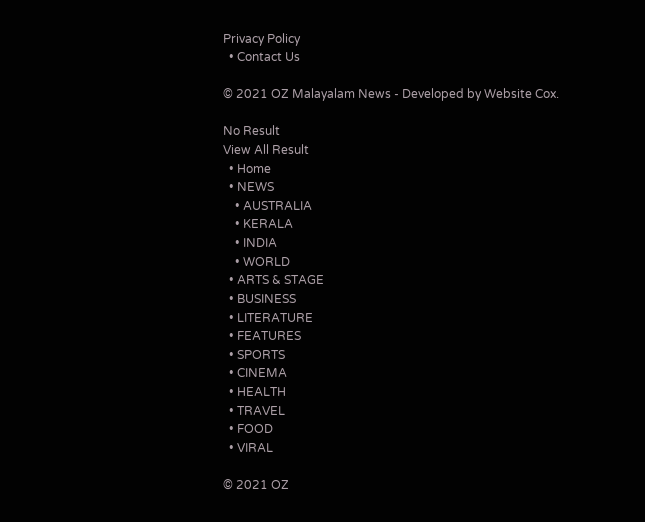Privacy Policy
  • Contact Us

© 2021 OZ Malayalam News - Developed by Website Cox.

No Result
View All Result
  • Home
  • NEWS
    • AUSTRALIA
    • KERALA
    • INDIA
    • WORLD
  • ARTS & STAGE
  • BUSINESS
  • LITERATURE
  • FEATURES
  • SPORTS
  • CINEMA
  • HEALTH
  • TRAVEL
  • FOOD
  • VIRAL

© 2021 OZ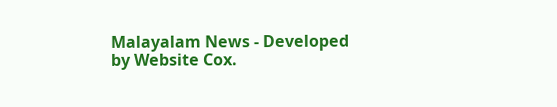Malayalam News - Developed by Website Cox.